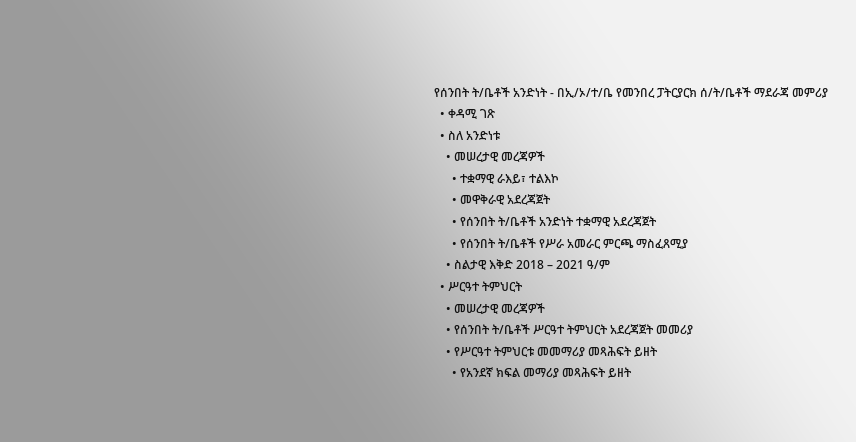የሰንበት ት/ቤቶች አንድነት - በኢ/ኦ/ተ/ቤ የመንበረ ፓትርያርክ ሰ/ት/ቤቶች ማደራጃ መምሪያ
  • ቀዳሚ ገጽ
  • ስለ አንድነቱ
    • መሠረታዊ መረጃዎች
      • ተቋማዊ ራእይ፣ ተልእኮ
      • መዋቅራዊ አደረጃጀት
      • የሰንበት ት/ቤቶች አንድነት ተቋማዊ አደረጃጀት
      • የሰንበት ት/ቤቶች የሥራ አመራር ምርጫ ማስፈጸሚያ
    • ስልታዊ እቅድ 2018 – 2021 ዓ/ም
  • ሥርዓተ ትምህርት
    • መሠረታዊ መረጃዎች
    • የሰንበት ት/ቤቶች ሥርዓተ ትምህርት አደረጃጀት መመሪያ
    • የሥርዓተ ትምህርቱ መመማሪያ መጻሕፍት ይዘት
      • የአንደኛ ክፍል መማሪያ መጻሕፍት ይዘት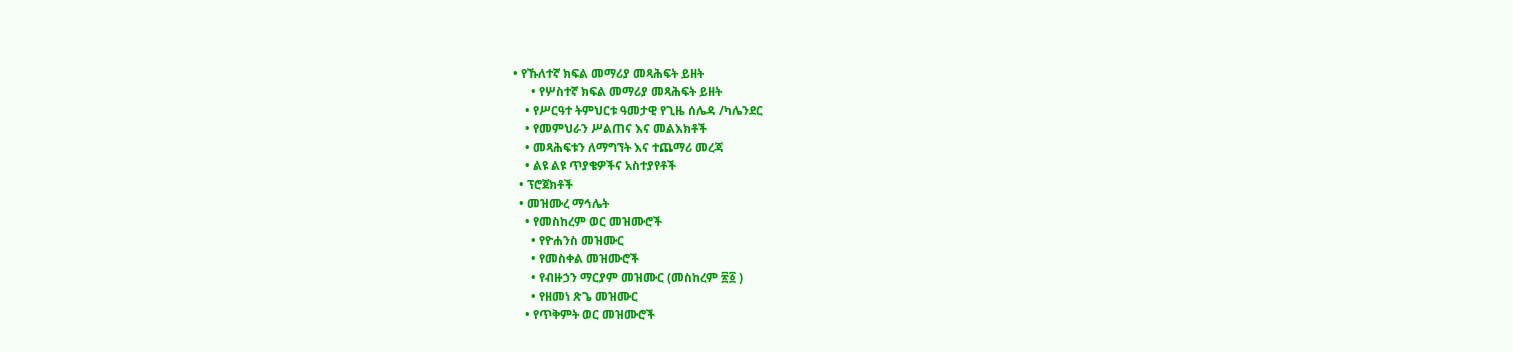• የኹለተኛ ክፍል መማሪያ መጻሕፍት ይዘት
      • የሦስተኛ ክፍል መማሪያ መጻሕፍት ይዘት
    • የሥርዓተ ትምህርቱ ዓመታዊ የጊዜ ሰሌዳ /ካሌንደር
    • የመምህራን ሥልጠና እና መልእክቶች
    • መጻሕፍቱን ለማግኘት እና ተጨማሪ መረጃ
    • ልዩ ልዩ ጥያቄዎችና አስተያየቶች
  • ፕሮጀክቶች
  • መዝሙረ ማኅሌት
    • የመስከረም ወር መዝሙሮች
      • የዮሐንስ መዝሙር
      • የመስቀል መዝሙሮች
      • የብዙኃን ማርያም መዝሙር (መስከረም ፳፩ )
      • የዘመነ ጽጌ መዝሙር
    • የጥቅምት ወር መዝሙሮች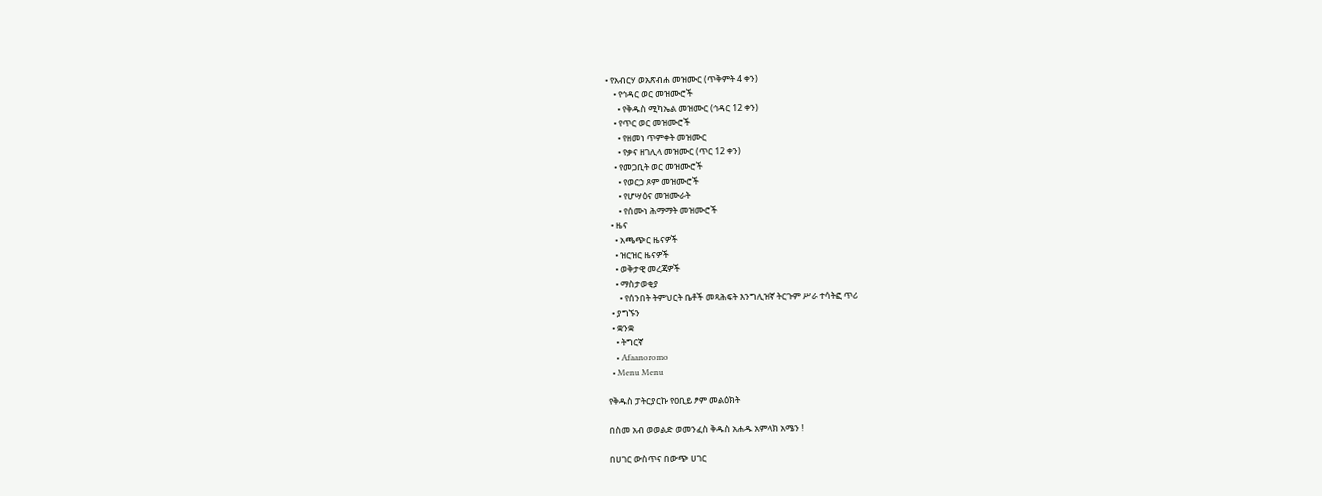• የአብርሃ ወአጽብሐ መዝሙር (ጥቅምት 4 ቀን)
    • የኅዳር ወር መዝሙሮች
      • የቅዱስ ሚካኤል መዝሙር (ኅዳር 12 ቀን)
    • የጥር ወር መዝሙሮች
      • የዘመነ ጥምቀት መዝሙር
      • የቃና ዘገሊላ መዝሙር (ጥር 12 ቀን)
    • የመጋቢት ወር መዝሙሮች
      • የወርኃ ጾም መዝሙሮች
      • የሆሣዕና መዝሙራት
      • የሰሙነ ሕማማት መዝሙሮች
  • ዜና
    • አጫጭር ዜናዎች
    • ዝርዝር ዜናዎች
    • ወቅታዊ መረጃዎች
    • ማስታወቂያ
      • የሰንበት ትምህርት ቤቶች መጻሕፍት እንግሊዝኛ ትርጉም ሥራ ተሳትፎ ጥሪ
  • ያግኙን
  • ቋንቋ
    • ትግርኛ
    • Afaanoromo
  • Menu Menu

የቅዱስ ፓትርያርኩ የዐቢይ ፆም መልዕክት

በስመ አብ ወወልድ ወመንፈስ ቅዱስ አሐዱ አምላክ አሜን !

በሀገር ውስጥና በውጭ ሀገር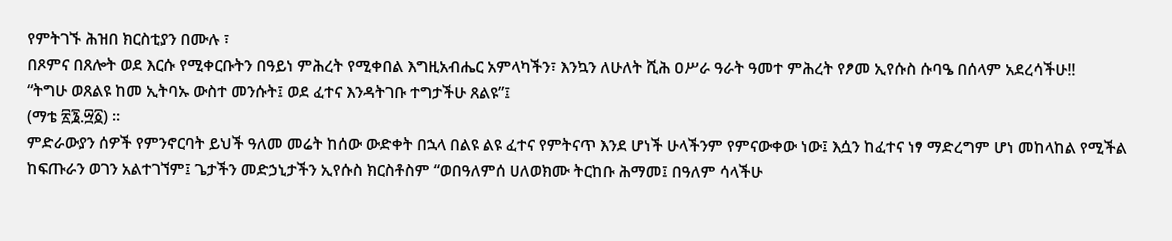የምትገኙ ሕዝበ ክርስቲያን በሙሉ ፣
በጾምና በጸሎት ወደ እርሱ የሚቀርቡትን በዓይነ ምሕረት የሚቀበል እግዚአብሔር አምላካችን፣ እንኳን ለሁለት ሺሕ ዐሥራ ዓራት ዓመተ ምሕረት የፆመ ኢየሱስ ሱባዔ በሰላም አደረሳችሁ!!
“ትግሁ ወጸልዩ ከመ ኢትባኡ ውስተ መንሱት፤ ወደ ፈተና እንዳትገቡ ተግታችሁ ጸልዩ”፤
(ማቴ ፳፮.፵፩) ።
ምድራውያን ሰዎች የምንኖርባት ይህች ዓለመ መሬት ከሰው ውድቀት በኋላ በልዩ ልዩ ፈተና የምትናጥ እንደ ሆነች ሁላችንም የምናውቀው ነው፤ እሷን ከፈተና ነፃ ማድረግም ሆነ መከላከል የሚችል ከፍጡራን ወገን አልተገኘም፤ ጌታችን መድኃኒታችን ኢየሱስ ክርስቶስም “ወበዓለምሰ ሀለወክሙ ትርከቡ ሕማመ፤ በዓለም ሳላችሁ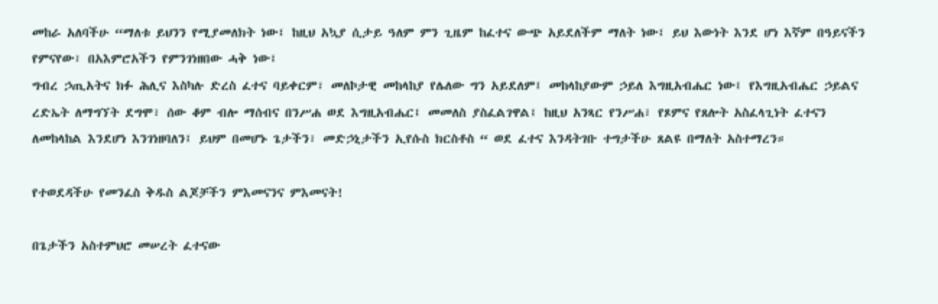መከራ አለባችሁ “ማለቱ ይህንን የሚያመለክት ነው፤ ከዚህ አኳያ ሲታይ ዓለም ምን ጊዜም ከፈተና ውጭ አይደለችም ማለት ነው፤ ይህ እውነት እንደ ሆነ እኛም በዓይናችን የምናየው፣ በአእምሮአችን የምንገነዘበው ሓቅ ነው፤
ግብረ ኃጢአትና ክፉ ሕሊና እስካሉ ድረስ ፈተና ባይቀርም፣ መለኮታዊ መከላከያ የሌለው ግን አይደለም፤ መከላከያውም ኃይለ እግዚአብሔር ነው፤ የእግዚአብሔር ኃይልና ረድኤት ለማግኘት ደግሞ፣ ሰው ቆም ብሎ ማሰብና በንሥሐ ወደ እግዚአብሔር፤ መመለስ ያስፈልገዋል፤ ከዚህ አንጻር የንሥሐ፣ የጾምና የጸሎት አስፈላጊነት ፈተናን ለመከላከል እንደሆነ እንገነዘባለን፤ ይህም በመሆኑ ጌታችን፣ መድኃኒታችን ኢየሱስ ክርስቶስ “ ወደ ፈተና እንዳትገቡ ተግታችሁ ጸልዩ በማለት አስተማረን።

የተወደዳችሁ የመንፈስ ቅዱስ ልጆቻችን ምእመናንና ምእመናት!

በጌታችን አስተምህሮ መሠረት ፈተናው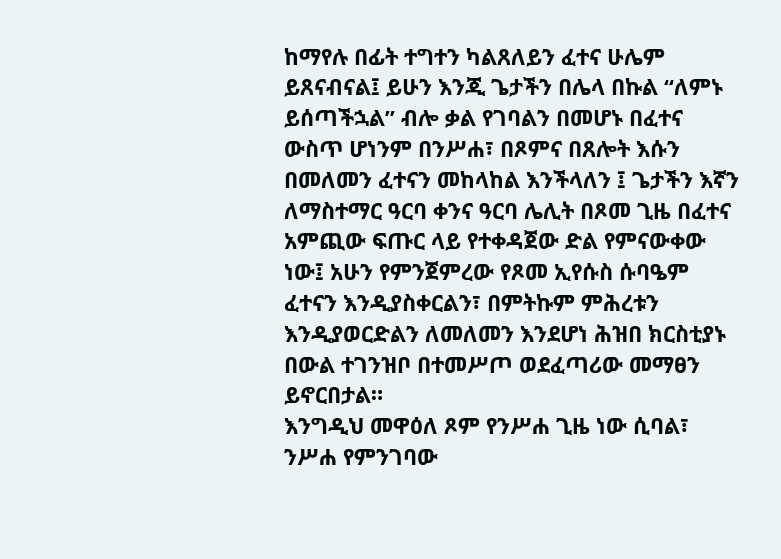ከማየሉ በፊት ተግተን ካልጸለይን ፈተና ሁሌም ይጸናብናል፤ ይሁን እንጂ ጌታችን በሌላ በኩል “ለምኑ ይሰጣችኋል” ብሎ ቃል የገባልን በመሆኑ በፈተና ውስጥ ሆነንም በንሥሐ፣ በጾምና በጸሎት እሱን በመለመን ፈተናን መከላከል እንችላለን ፤ ጌታችን እኛን ለማስተማር ዓርባ ቀንና ዓርባ ሌሊት በጾመ ጊዜ በፈተና አምጪው ፍጡር ላይ የተቀዳጀው ድል የምናውቀው ነው፤ አሁን የምንጀምረው የጾመ ኢየሱስ ሱባዔም ፈተናን እንዲያስቀርልን፣ በምትኩም ምሕረቱን እንዲያወርድልን ለመለመን እንደሆነ ሕዝበ ክርስቲያኑ በውል ተገንዝቦ በተመሥጦ ወደፈጣሪው መማፀን ይኖርበታል።
እንግዲህ መዋዕለ ጾም የንሥሐ ጊዜ ነው ሲባል፣ ንሥሐ የምንገባው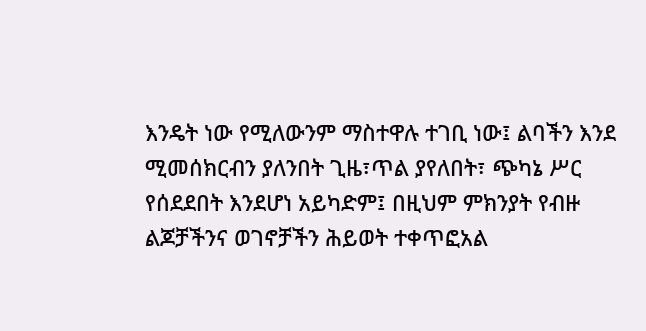እንዴት ነው የሚለውንም ማስተዋሉ ተገቢ ነው፤ ልባችን እንደ ሚመሰክርብን ያለንበት ጊዜ፣ጥል ያየለበት፣ ጭካኔ ሥር የሰደደበት እንደሆነ አይካድም፤ በዚህም ምክንያት የብዙ ልጆቻችንና ወገኖቻችን ሕይወት ተቀጥፎአል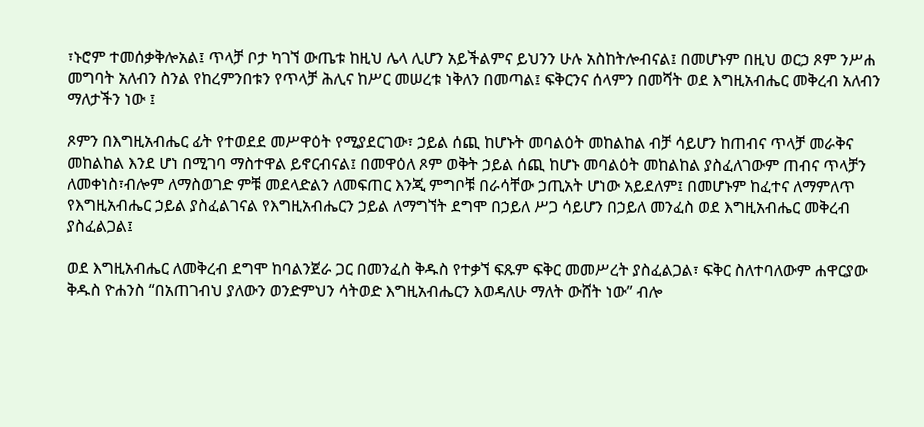፣ኑሮም ተመሰቃቅሎአል፤ ጥላቻ ቦታ ካገኘ ውጤቱ ከዚህ ሌላ ሊሆን አይችልምና ይህንን ሁሉ አስከትሎብናል፤ በመሆኑም በዚህ ወርኃ ጾም ንሥሐ መግባት አለብን ስንል የከረምንበቱን የጥላቻ ሕሊና ከሥር መሠረቱ ነቅለን በመጣል፤ ፍቅርንና ሰላምን በመሻት ወደ እግዚአብሔር መቅረብ አለብን ማለታችን ነው ፤

ጾምን በእግዚአብሔር ፊት የተወደደ መሥዋዕት የሚያደርገው፣ ኃይል ሰጪ ከሆኑት መባልዕት መከልከል ብቻ ሳይሆን ከጠብና ጥላቻ መራቅና መከልከል እንደ ሆነ በሚገባ ማስተዋል ይኖርብናል፤ በመዋዕለ ጾም ወቅት ኃይል ሰጪ ከሆኑ መባልዕት መከልከል ያስፈለገውም ጠብና ጥላቻን ለመቀነስ፣ብሎም ለማስወገድ ምቹ መደላድልን ለመፍጠር እንጂ ምግቦቹ በራሳቸው ኃጢአት ሆነው አይደለም፤ በመሆኑም ከፈተና ለማምለጥ የእግዚአብሔር ኃይል ያስፈልገናል የእግዚአብሔርን ኃይል ለማግኘት ደግሞ በኃይለ ሥጋ ሳይሆን በኃይለ መንፈስ ወደ እግዚአብሔር መቅረብ ያስፈልጋል፤

ወደ እግዚአብሔር ለመቅረብ ደግሞ ከባልንጀራ ጋር በመንፈስ ቅዱስ የተቃኘ ፍጹም ፍቅር መመሥረት ያስፈልጋል፣ ፍቅር ስለተባለውም ሐዋርያው ቅዱስ ዮሐንስ “በአጠገብህ ያለውን ወንድምህን ሳትወድ እግዚአብሔርን እወዳለሁ ማለት ውሸት ነው” ብሎ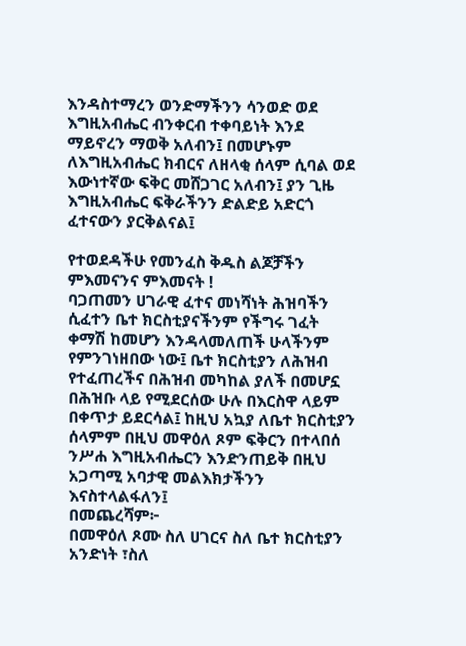እንዳስተማረን ወንድማችንን ሳንወድ ወደ እግዚአብሔር ብንቀርብ ተቀባይነት እንደ ማይኖረን ማወቅ አለብን፤ በመሆኑም ለእግዚአብሔር ክብርና ለዘላቂ ሰላም ሲባል ወደ እውነተኛው ፍቅር መሸጋገር አለብን፤ ያን ጊዜ እግዚአብሔር ፍቅራችንን ድልድይ አድርጎ ፈተናውን ያርቅልናል፤

የተወደዳችሁ የመንፈስ ቅዱስ ልጆቻችን ምእመናንና ምእመናት !
ባጋጠመን ሀገራዊ ፈተና መነሻነት ሕዝባችን ሲፈተን ቤተ ክርስቲያናችንም የችግሩ ገፈት ቀማሽ ከመሆን እንዳላመለጠች ሁላችንም የምንገነዘበው ነው፤ ቤተ ክርስቲያን ለሕዝብ የተፈጠረችና በሕዝብ መካከል ያለች በመሆኗ በሕዝቡ ላይ የሚደርሰው ሁሉ በእርስዋ ላይም በቀጥታ ይደርሳል፤ ከዚህ አኳያ ለቤተ ክርስቲያን ሰላምም በዚህ መዋዕለ ጾም ፍቅርን በተላበሰ ንሥሐ እግዚአብሔርን እንድንጠይቅ በዚህ አጋጣሚ አባታዊ መልእክታችንን እናስተላልፋለን፤
በመጨረሻም፦
በመዋዕለ ጾሙ ስለ ሀገርና ስለ ቤተ ክርስቲያን አንድነት ፣ስለ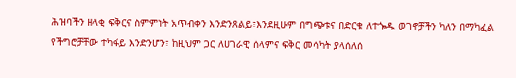ሕዝባችን ዘላቂ ፍቅርና ስምምነት አጥብቀን እንድንጸልይ፣እንደዚሁም በግጭቱና በድርቁ ለተጐዱ ወገኖቻችን ካለን በማካፈል የችግሮቻቸው ተካፋይ እንድንሆን፣ ከዚህም ጋር ለሀገራዊ ሰላምና ፍቅር መሳካት ያላሰለሰ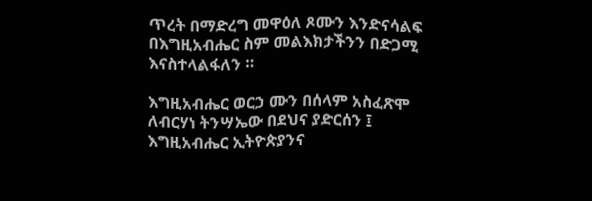ጥረት በማድረግ መዋዕለ ጾሙን እንድናሳልፍ በእግዚአብሔር ስም መልእክታችንን በድጋሚ እናስተላልፋለን ።

እግዚአብሔር ወርኃ ሙን በሰላም አስፈጽሞ ለብርሃነ ትንሣኤው በደህና ያድርሰን ፤
እግዚአብሔር ኢትዮጵያንና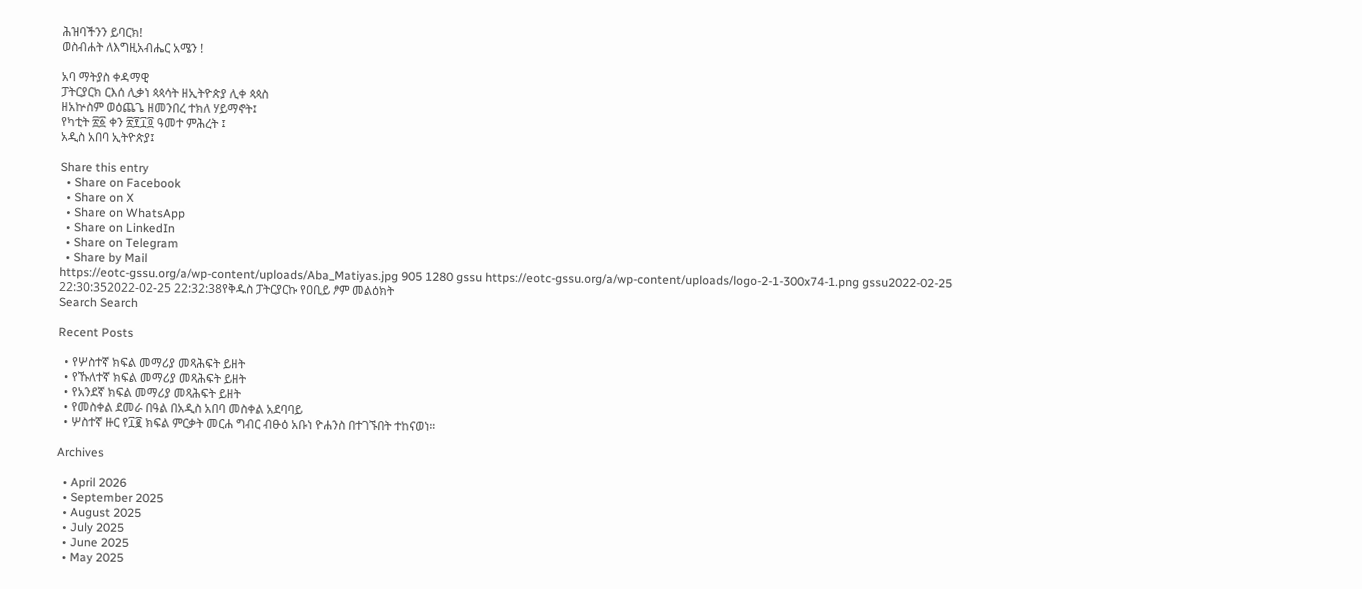ሕዝባችንን ይባርክ!
ወስብሐት ለእግዚአብሔር አሜን !

አባ ማትያስ ቀዳማዊ
ፓትርያርክ ርእሰ ሊቃነ ጳጳሳት ዘኢትዮጵያ ሊቀ ጳጳስ
ዘአኵስም ወዕጨጌ ዘመንበረ ተክለ ሃይማኖት፤
የካቲት ፳፩ ቀን ፳፻፲፬ ዓመተ ምሕረት ፤
አዲስ አበባ ኢትዮጵያ፤

Share this entry
  • Share on Facebook
  • Share on X
  • Share on WhatsApp
  • Share on LinkedIn
  • Share on Telegram
  • Share by Mail
https://eotc-gssu.org/a/wp-content/uploads/Aba_Matiyas.jpg 905 1280 gssu https://eotc-gssu.org/a/wp-content/uploads/logo-2-1-300x74-1.png gssu2022-02-25 22:30:352022-02-25 22:32:38የቅዱስ ፓትርያርኩ የዐቢይ ፆም መልዕክት
Search Search

Recent Posts

  • የሦስተኛ ክፍል መማሪያ መጻሕፍት ይዘት
  • የኹለተኛ ክፍል መማሪያ መጻሕፍት ይዘት
  • የአንደኛ ክፍል መማሪያ መጻሕፍት ይዘት
  • የመስቀል ደመራ በዓል በአዲስ አበባ መስቀል አደባባይ
  • ሦስተኛ ዙር የ፲፪ ክፍል ምርቃት መርሐ ግብር ብፁዕ አቡነ ዮሐንስ በተገኙበት ተከናወነ።

Archives

  • April 2026
  • September 2025
  • August 2025
  • July 2025
  • June 2025
  • May 2025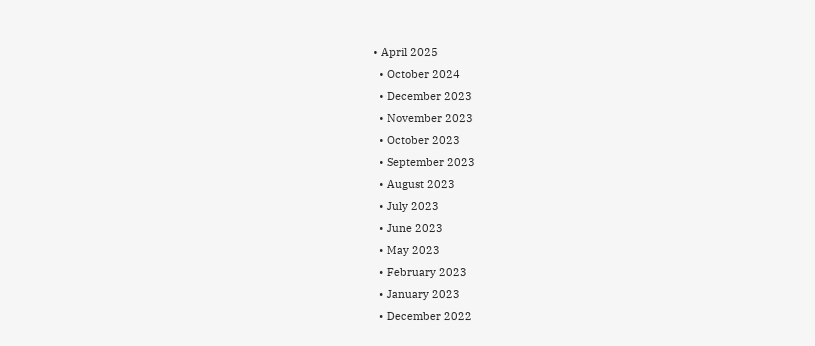• April 2025
  • October 2024
  • December 2023
  • November 2023
  • October 2023
  • September 2023
  • August 2023
  • July 2023
  • June 2023
  • May 2023
  • February 2023
  • January 2023
  • December 2022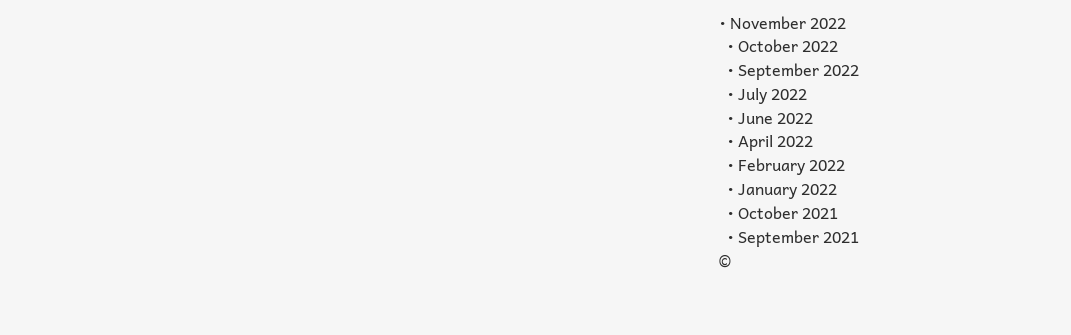• November 2022
  • October 2022
  • September 2022
  • July 2022
  • June 2022
  • April 2022
  • February 2022
  • January 2022
  • October 2021
  • September 2021
©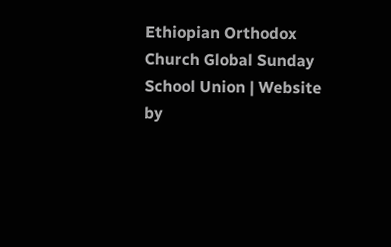Ethiopian Orthodox Church Global Sunday School Union | Website by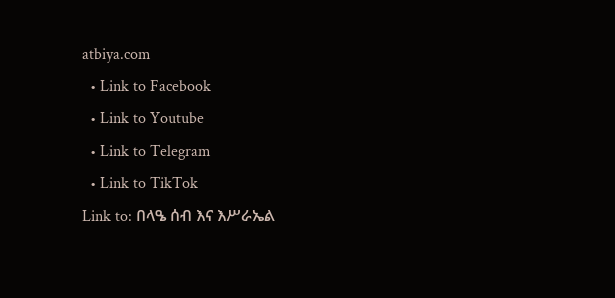atbiya.com
  • Link to Facebook
  • Link to Youtube
  • Link to Telegram
  • Link to TikTok
Link to: በላዔ ሰብ እና እሥራኤል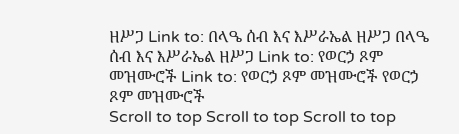ዘሥጋ Link to: በላዔ ሰብ እና እሥራኤል ዘሥጋ በላዔ ሰብ እና እሥራኤል ዘሥጋ Link to: የወርኃ ጾም መዝሙሮች Link to: የወርኃ ጾም መዝሙሮች የወርኃ ጾም መዝሙሮች
Scroll to top Scroll to top Scroll to top